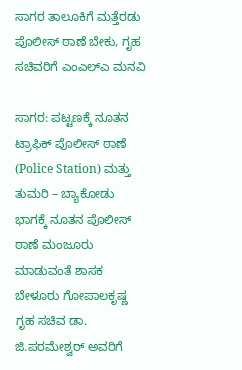ಸಾಗರ ತಾಲೂಕಿಗೆ ಮತ್ತೆರಡು ಪೊಲೀಸ್‌ ಠಾಣೆ ಬೇಕು, ಗೃಹ ಸಚಿವರಿಗೆ ಎಂಎಲ್‌ಎ ಮನವಿ

ಸಾಗರ: ಪಟ್ಟಣಕ್ಕೆ ನೂತನ ಟ್ರಾಫಿಕ್‌ ಪೊಲೀಸ್‌ ಠಾಣೆ (Police Station) ಮತ್ತು ತುಮರಿ – ಬ್ಯಾಕೋಡು ಭಾಗಕ್ಕೆ ನೂತನ ಪೊಲೀಸ್‌ ಠಾಣೆ ಮಂಜೂರು ಮಾಡುವಂತೆ ಶಾಸಕ ಬೇಳೂರು ಗೋಪಾಲಕೃಷ್ಣ ಗೃಹ ಸಚಿವ ಡಾ. ಜಿ.ಪರಮೇಶ್ವರ್‌ ಅವರಿಗೆ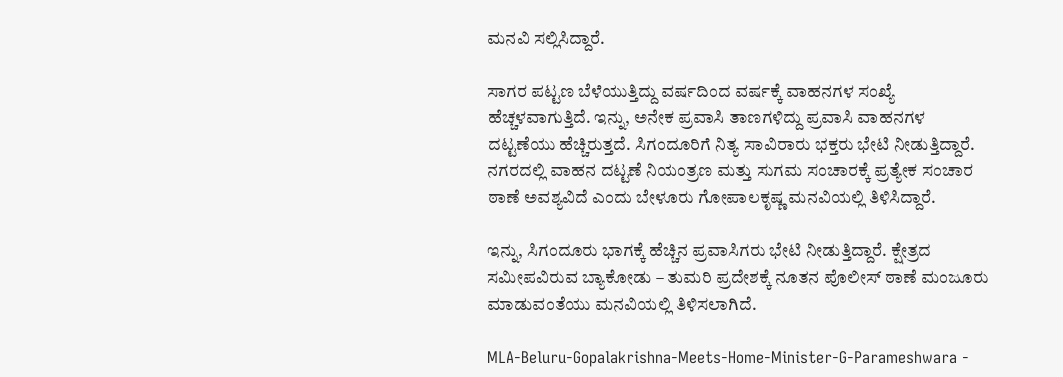ಮನವಿ ಸಲ್ಲಿಸಿದ್ದಾರೆ.

ಸಾಗರ ಪಟ್ಟಣ ಬೆಳೆಯುತ್ತಿದ್ದು ವರ್ಷದಿಂದ ವರ್ಷಕ್ಕೆ ವಾಹನಗಳ ಸಂಖ್ಯೆ ಹೆಚ್ಚಳವಾಗುತ್ತಿದೆ. ಇನ್ನು, ಅನೇಕ ಪ್ರವಾಸಿ ತಾಣಗಳಿದ್ದು ಪ್ರವಾಸಿ ವಾಹನಗಳ ದಟ್ಟಣೆಯು ಹೆಚ್ಚಿರುತ್ತದೆ. ಸಿಗಂದೂರಿಗೆ ನಿತ್ಯ ಸಾವಿರಾರು ಭಕ್ತರು ಭೇಟಿ ನೀಡುತ್ತಿದ್ದಾರೆ. ನಗರದಲ್ಲಿ ವಾಹನ ದಟ್ಟಣೆ ನಿಯಂತ್ರಣ ಮತ್ತು ಸುಗಮ ಸಂಚಾರಕ್ಕೆ ಪ್ರತ್ಯೇಕ ಸಂಚಾರ ಠಾಣೆ ಅವಶ್ಯವಿದೆ ಎಂದು ಬೇಳೂರು ಗೋಪಾಲಕೃಷ್ಣ ಮನವಿಯಲ್ಲಿ ತಿಳಿಸಿದ್ದಾರೆ.

ಇನ್ನು, ಸಿಗಂದೂರು ಭಾಗಕ್ಕೆ ಹೆಚ್ಚಿನ ಪ್ರವಾಸಿಗರು ಭೇಟಿ ನೀಡುತ್ತಿದ್ದಾರೆ. ಕ್ಷೇತ್ರದ ಸಮೀಪವಿರುವ ಬ್ಯಾಕೋಡು – ತುಮರಿ ಪ್ರದೇಶಕ್ಕೆ ನೂತನ ಪೊಲೀಸ್‌ ಠಾಣೆ ಮಂಜೂರು ಮಾಡುವಂತೆಯು ಮನವಿಯಲ್ಲಿ ತಿಳಿಸಲಾಗಿದೆ.

MLA-Beluru-Gopalakrishna-Meets-Home-Minister-G-Parameshwara -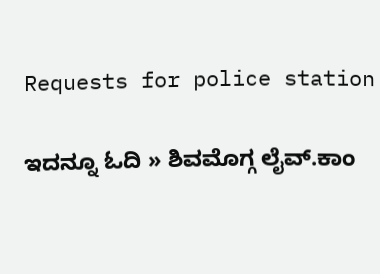Requests for police station

ಇದನ್ನೂ ಓದಿ » ಶಿವಮೊಗ್ಗ ಲೈವ್.ಕಾಂ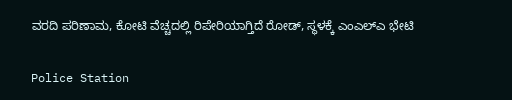ವರದಿ ಪರಿಣಾಮ, ಕೋಟಿ ವೆಚ್ಚದಲ್ಲಿ ರಿಪೇರಿಯಾಗ್ತಿದೆ ರೋಡ್‌, ಸ್ಥಳಕ್ಕೆ ಎಂಎಲ್‌ಎ ಭೇಟಿ

Police Station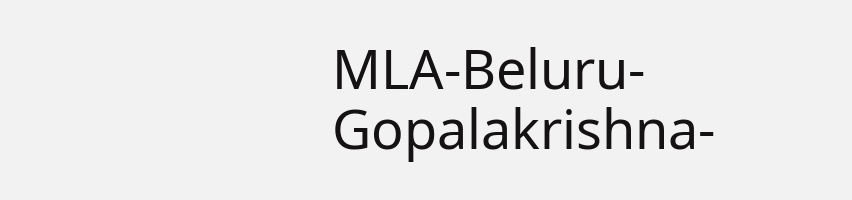MLA-Beluru-Gopalakrishna-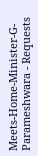Meets-Home-Minister-G-Parameshwara - Requests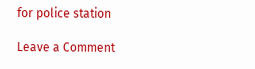for police station

Leave a Comment